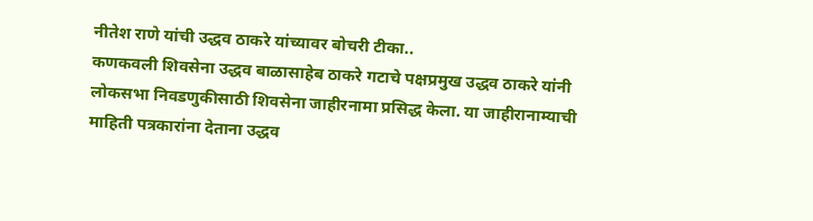नीतेश राणे यांची उद्धव ठाकरे यांच्यावर बोचरी टीका..
कणकवली शिवसेना उद्धव बाळासाहेब ठाकरे गटाचे पक्षप्रमुख उद्धव ठाकरे यांनी लोकसभा निवडणुकीसाठी शिवसेना जाहीरनामा प्रसिद्ध केला. या जाहीरानाम्याची माहिती पत्रकारांना देताना उद्धव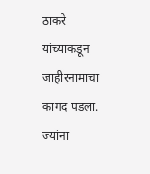ठाकरे यांच्याकडून जाहीरनामाचा कागद पडला. ज्यांना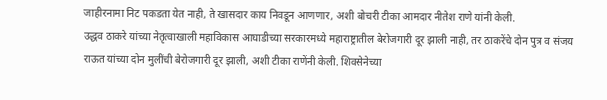जाहीरनामा निट पकडता येत नाही, ते खासदार काय निवडून आणणार, अशी बोचरी टीका आमदार नीतेश राणे यांनी केली.
उद्धव ठाकरे यांच्या नेतृत्वाखाली महाविकास आघाडीच्या सरकारमध्ये महाराष्ट्रातील बेरोजगारी दूर झाली नाही, तर ठाकरेंचे दोन पुत्र व संजय राऊत यांच्या दोन मुलींची बेरोजगारी दूर झाली, अशी टीका राणेंनी केली. शिवसेनेच्या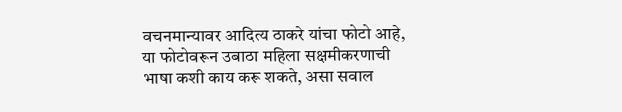वचनमान्यावर आदित्य ठाकरे यांचा फोटो आहे, या फोटोवरून उबाठा महिला सक्षमीकरणाची भाषा कशी काय करू शकते, असा सवाल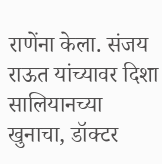राणेंना केला. संजय राऊत यांच्यावर दिशा सालियानच्या खुनाचा, डॉक्टर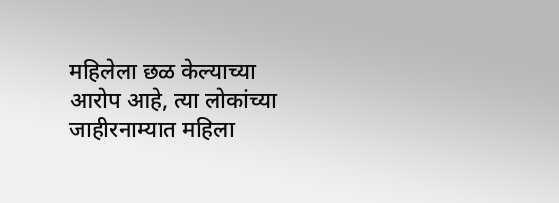महिलेला छळ केल्याच्या आरोप आहे, त्या लोकांच्या जाहीरनाम्यात महिला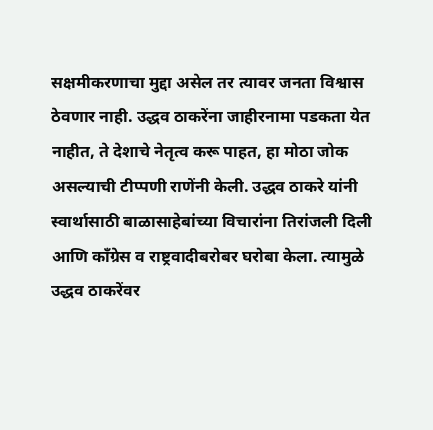सक्षमीकरणाचा मुद्दा असेल तर त्यावर जनता विश्वास ठेवणार नाही. उद्धव ठाकरेंना जाहीरनामा पडकता येत नाहीत, ते देशाचे नेतृत्व करू पाहत, हा मोठा जोक असल्याची टीप्पणी राणेंनी केली. उद्धव ठाकरे यांनी स्वार्थासाठी बाळासाहेबांच्या विचारांना तिरांजली दिली आणि कॉंग्रेस व राष्ट्रवादीबरोबर घरोबा केला. त्यामुळे उद्धव ठाकरेंवर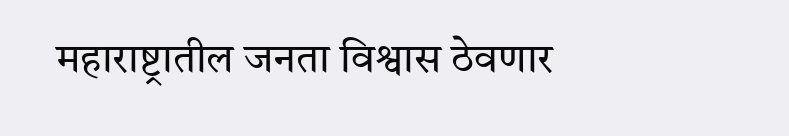महाराष्ट्रातील जनता विश्वास ठेवणार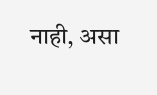नाही, असा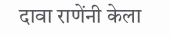दावा राणेंनी केला